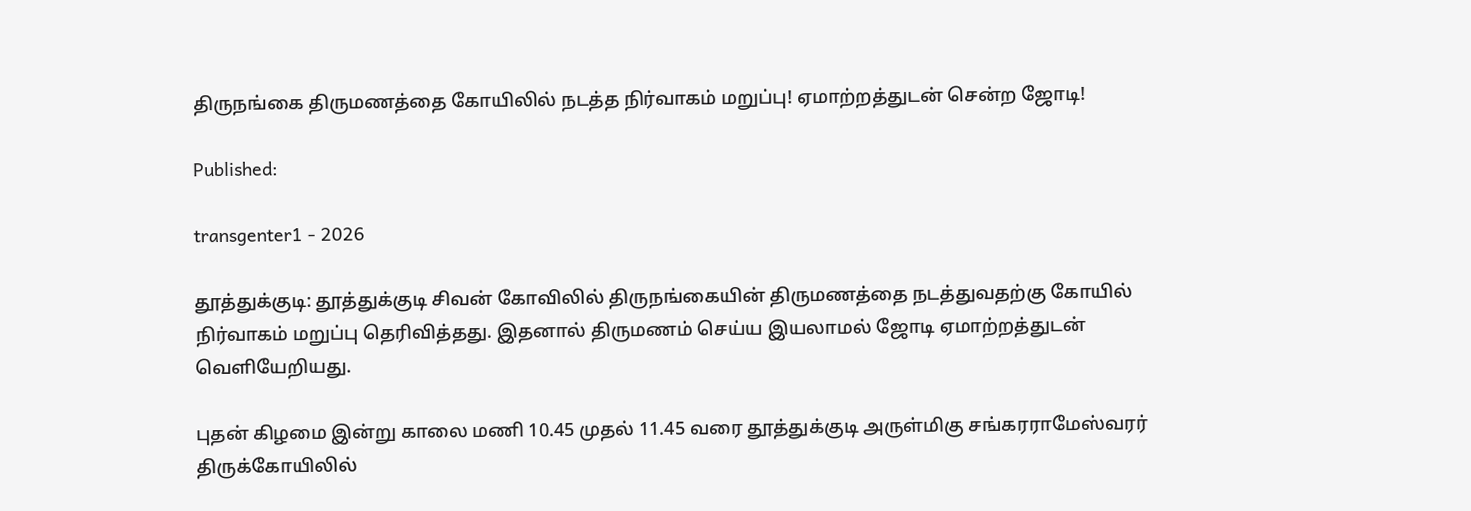திருநங்கை திருமணத்தை கோயிலில் நடத்த நிர்வாகம் மறுப்பு! ஏமாற்றத்துடன் சென்ற ஜோடி!

Published:

transgenter1 - 2026

தூத்துக்குடி: தூத்துக்குடி சிவன் கோவிலில் திருநங்கையின் திருமணத்தை நடத்துவதற்கு கோயில் நிர்வாகம் மறுப்பு தெரிவித்தது. இதனால் திருமணம் செய்ய இயலாமல் ஜோடி ஏமாற்றத்துடன் வெளியேறியது.

புதன் கிழமை இன்று காலை மணி 10.45 முதல் 11.45 வரை தூத்துக்குடி அருள்மிகு சங்கரராமேஸ்வரர் திருக்கோயிலில்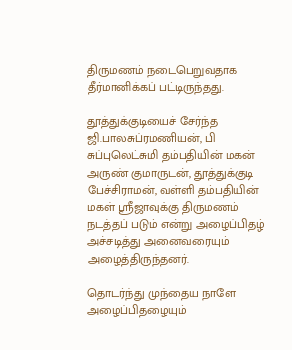திருமணம் நடைபெறுவதாக தீர்மானிக்கப் பட்டிருந்தது.

தூத்துக்குடியைச் சேர்ந்த ஜி.பாலசுப்ரமணியன், பி சுப்புலெட்சுமி தம்பதியின் மகன் அருண் குமாருடன், தூத்துக்குடி பேச்சிராமன், வள்ளி தம்பதியின் மகள் ஸ்ரீஜாவுக்கு திருமணம் நடத்தப் படும் என்று அழைப்பிதழ் அச்சடித்து அனைவரையும் அழைத்திருந்தனர்.

தொடர்ந்து முந்தைய நாளே அழைப்பிதழையும்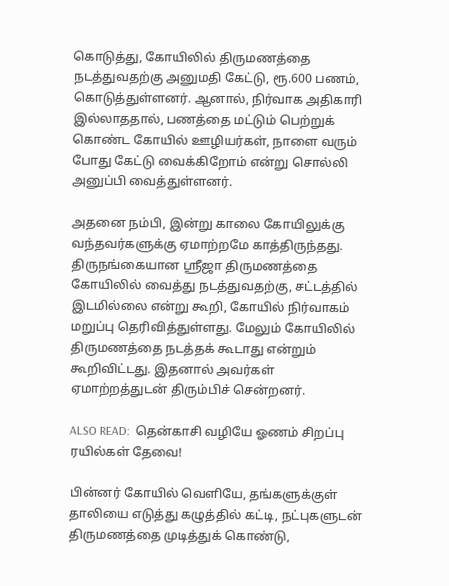கொடுத்து, கோயிலில் திருமணத்தை நடத்துவதற்கு அனுமதி கேட்டு, ரூ.600 பணம், கொடுத்துள்ளனர். ஆனால், நிர்வாக அதிகாரி இல்லாததால், பணத்தை மட்டும் பெற்றுக் கொண்ட கோயில் ஊழியர்கள், நாளை வரும் போது கேட்டு வைக்கிறோம் என்று சொல்லி அனுப்பி வைத்துள்ளனர்.

அதனை நம்பி, இன்று காலை கோயிலுக்கு வந்தவர்களுக்கு ஏமாற்றமே காத்திருந்தது.  திருநங்கையான ஸ்ரீஜா திருமணத்தை கோயிலில் வைத்து நடத்துவதற்கு, சட்டத்தில் இடமில்லை என்று கூறி, கோயில் நிர்வாகம் மறுப்பு தெரிவித்துள்ளது. மேலும் கோயிலில் திருமணத்தை நடத்தக் கூடாது என்றும் கூறிவிட்டது. இதனால் அவர்கள் ஏமாற்றத்துடன் திரும்பிச் சென்றனர்.

ALSO READ:  தென்காசி வழியே ஓணம் சிறப்பு ரயில்கள் தேவை!

பின்னர் கோயில் வெளியே, தங்களுக்குள் தாலியை எடுத்து கழுத்தில் கட்டி, நட்புகளுடன் திருமணத்தை முடித்துக் கொண்டு,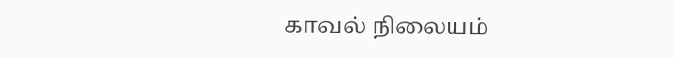காவல் நிலையம்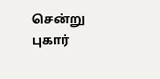சென்று புகார்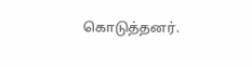கொடுத்தனர்.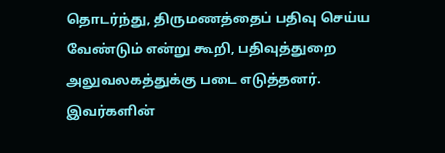தொடர்ந்து, திருமணத்தைப் பதிவு செய்ய வேண்டும் என்று கூறி, பதிவுத்துறை அலுவலகத்துக்கு படை எடுத்தனர். இவர்களின்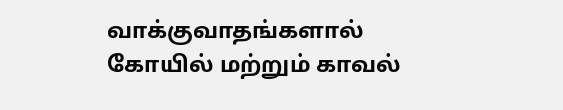வாக்குவாதங்களால்  கோயில் மற்றும் காவல்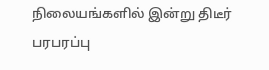நிலையங்களில் இன்று திடீர் பரபரப்பு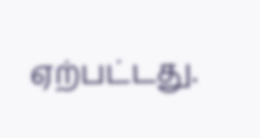ஏற்பட்டது.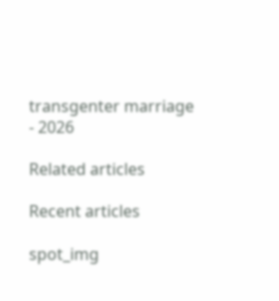transgenter marriage - 2026

Related articles

Recent articles

spot_img